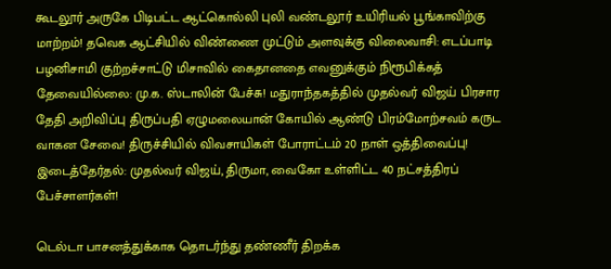கூடலூர் அருகே பிடிபட்ட ஆட்கொல்லி புலி வண்டலூர் உயிரியல் பூங்காவிற்கு மாற்றம்! தவெக ஆட்சியில் விண்ணை முட்டும் அளவுக்கு விலைவாசி: எடப்பாடி பழனிசாமி குற்றச்சாட்டு மிசாவில் கைதானதை எவனுக்கும் நிரூபிக்கத் தேவையில்லை: மு.க. ஸ்டாலின் பேச்சு! மதுராந்தகத்தில் முதல்வர் விஜய் பிரசார தேதி அறிவிப்பு திருப்பதி ஏழுமலையான் கோயில் ஆண்டு பிரம்மோற்சவம் கருட வாகன சேவை! திருச்சியில் விவசாயிகள் போராட்டம் 20 நாள் ஒத்திவைப்பு! இடைத்தேர்தல்: முதல்வர் விஜய், திருமா, வைகோ உள்ளிட்ட 40 நட்சத்திரப் பேச்சாளர்கள்!

டெல்டா பாசனத்துக்காக தொடர்ந்து தண்ணீர் திறக்க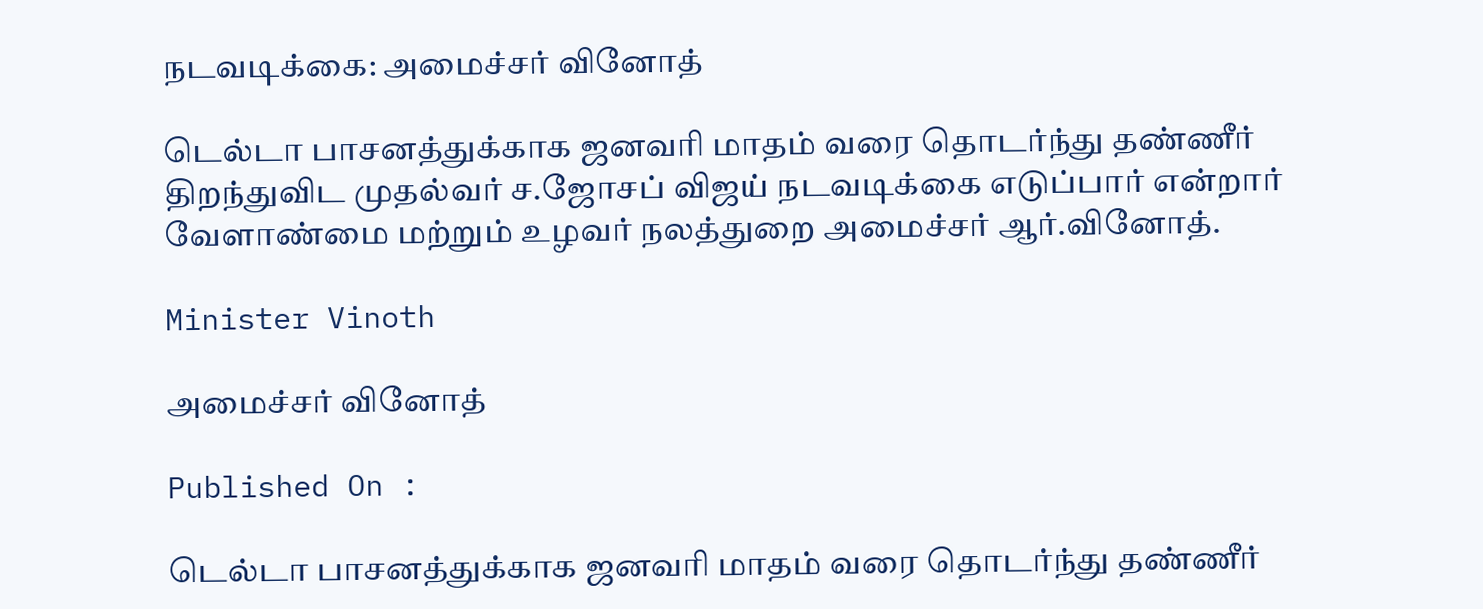நடவடிக்கை: அமைச்சர் வினோத்

டெல்டா பாசனத்துக்காக ஜனவரி மாதம் வரை தொடர்ந்து தண்ணீர் திறந்துவிட முதல்வர் ச.ஜோசப் விஜய் நடவடிக்கை எடுப்பார் என்றார் வேளாண்மை மற்றும் உழவர் நலத்துறை அமைச்சர் ஆர்.வினோத்.

Minister Vinoth

அமைச்சர் வினோத்

Published On :

டெல்டா பாசனத்துக்காக ஜனவரி மாதம் வரை தொடர்ந்து தண்ணீர்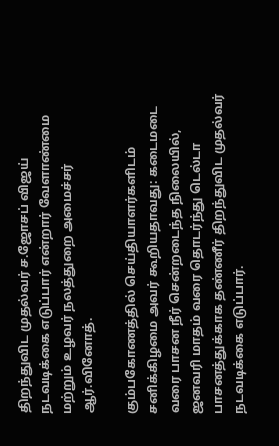திறந்துவிட முதல்வர் ச.ஜோசப் விஜய் நடவடிக்கை எடுப்பார் என்றார் வேளாண்மை மற்றும் உழவர் நலத்துறை அமைச்சர் ஆர்.வினோத்.

கும்பகோணத்தில் செய்தியாளர்களிடம் சனிக்கிழமை அவர் கூறியதாவது: கடைமடை வரை பாசன நீர் சென்றடைந்த நிலையில், ஜனவரி மாதம் வரை தொடர்ந்து டெல்டா பாசனத்துக்காக தண்ணீர் திறந்துவிட முதல்வர் நடவடிக்கை எடுப்பார்.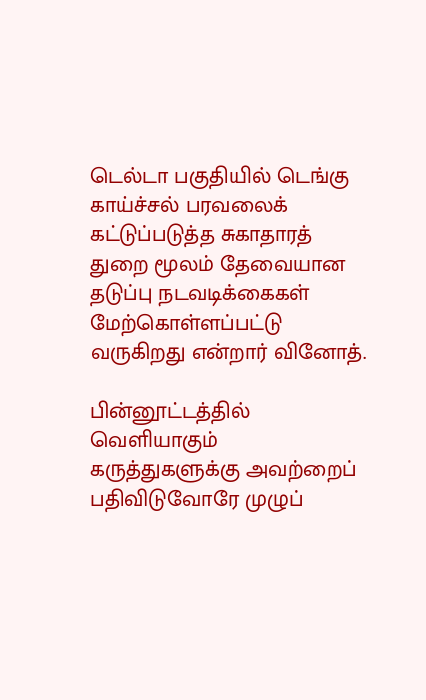டெல்டா பகுதியில் டெங்கு காய்ச்சல் பரவலைக் கட்டுப்படுத்த சுகாதாரத் துறை மூலம் தேவையான தடுப்பு நடவடிக்கைகள் மேற்கொள்ளப்பட்டு வருகிறது என்றார் வினோத்.

பின்னூட்டத்தில் வெளியாகும் கருத்துகளுக்கு அவற்றைப் பதிவிடுவோரே முழுப்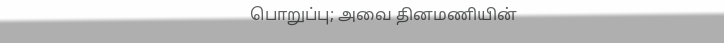பொறுப்பு; அவை தினமணியின்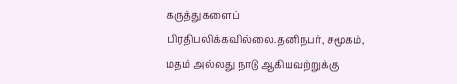கருத்துகளைப் பிரதிபலிக்கவில்லை.தனிநபர், சமூகம், மதம் அல்லது நாடு ஆகியவற்றுக்கு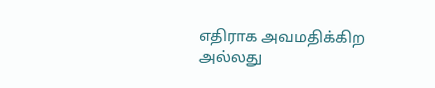எதிராக அவமதிக்கிற அல்லது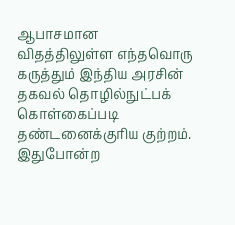ஆபாசமான விதத்திலுள்ள எந்தவொரு கருத்தும் இந்திய அரசின் தகவல் தொழில்நுட்பக் கொள்கைப்படி தண்டனைக்குரிய குற்றம். இதுபோன்ற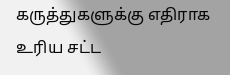கருத்துகளுக்கு எதிராக உரிய சட்ட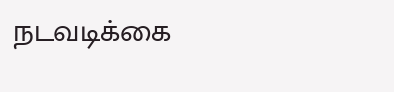நடவடிக்கை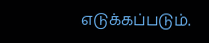எடுக்கப்படும்.